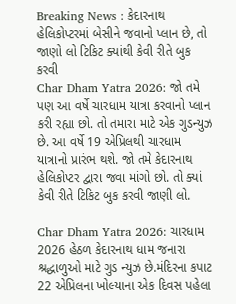Breaking News : કેદારનાથ હેલિકોપ્ટરમાં બેસીને જવાનો પ્લાન છે, તો જાણો લો ટિકિટ ક્યાંથી કેવી રીતે બુક કરવી
Char Dham Yatra 2026: જો તમે પણ આ વર્ષે ચારધામ યાત્રા કરવાનો પ્લાન કરી રહ્યા છો. તો તમારા માટે એક ગુડન્યુઝ છે. આ વર્ષે 19 એપ્રિલથી ચારધામ યાત્રાનો પ્રારંભ થશે. જો તમે કેદારનાથ હેલિકોપ્ટર દ્વારા જવા માંગો છો. તો ક્યાં કેવી રીતે ટિકિટ બુક કરવી જાણી લો.

Char Dham Yatra 2026: ચારધામ 2026 હેઠળ કેદારનાથ ધામ જનારા શ્રદ્ધાળુઓ માટે ગુડ ન્યુઝ છે.મંદિરના કપાટ 22 એપ્રિલના ખોલ્યાના એક દિવસ પહેલા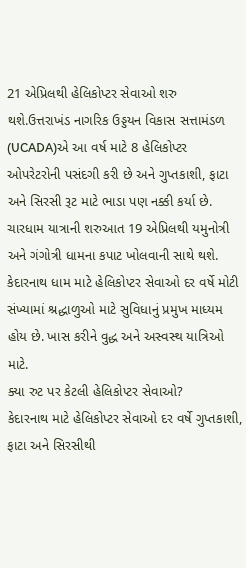21 એપ્રિલથી હેલિકોપ્ટર સેવાઓ શરુ થશે.ઉત્તરાખંડ નાગરિક ઉડ્ડયન વિકાસ સત્તામંડળ (UCADA)એ આ વર્ષ માટે 8 હેલિકોપ્ટર ઓપરેટરોની પસંદગી કરી છે અને ગુપ્તકાશી, ફાટા અને સિરસી રૂટ માટે ભાડા પણ નક્કી કર્યા છે.
ચારધામ યાત્રાની શરુઆત 19 એપ્રિલથી યમુનોત્રી અને ગંગોત્રી ધામના કપાટ ખોલવાની સાથે થશે. કેદારનાથ ધામ માટે હેલિકોપ્ટર સેવાઓ દર વર્ષે મોટી સંખ્યામાં શ્રદ્ધાળુઓ માટે સુવિધાનું પ્રમુખ માધ્યમ હોય છે. ખાસ કરીને વુદ્ધ અને અસ્વસ્થ યાત્રિઓ માટે.
ક્યા રુટ પર કેટલી હેલિકોપ્ટર સેવાઓ?
કેદારનાથ માટે હેલિકોપ્ટર સેવાઓ દર વર્ષે ગુપ્તકાશી, ફાટા અને સિરસીથી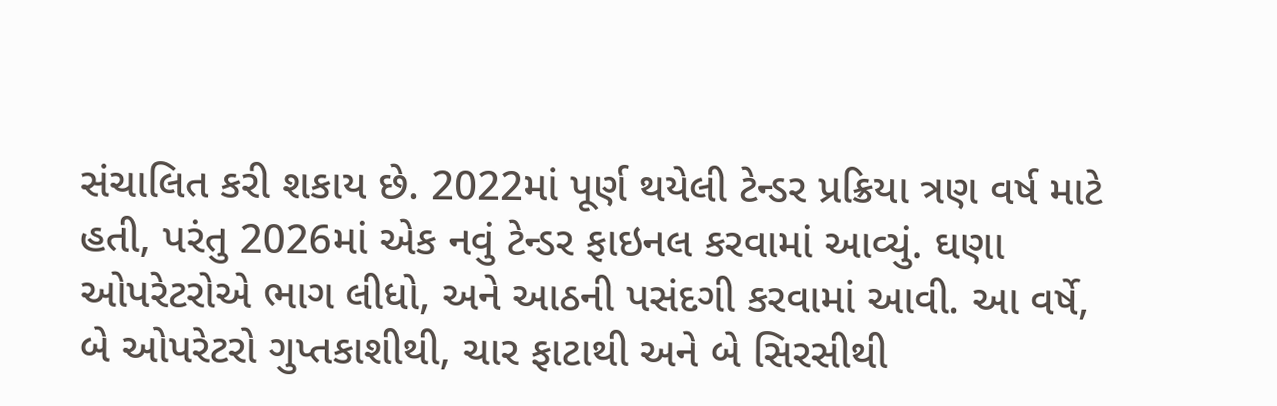સંચાલિત કરી શકાય છે. 2022માં પૂર્ણ થયેલી ટેન્ડર પ્રક્રિયા ત્રણ વર્ષ માટે હતી, પરંતુ 2026માં એક નવું ટેન્ડર ફાઇનલ કરવામાં આવ્યું. ઘણા ઓપરેટરોએ ભાગ લીધો, અને આઠની પસંદગી કરવામાં આવી. આ વર્ષે, બે ઓપરેટરો ગુપ્તકાશીથી, ચાર ફાટાથી અને બે સિરસીથી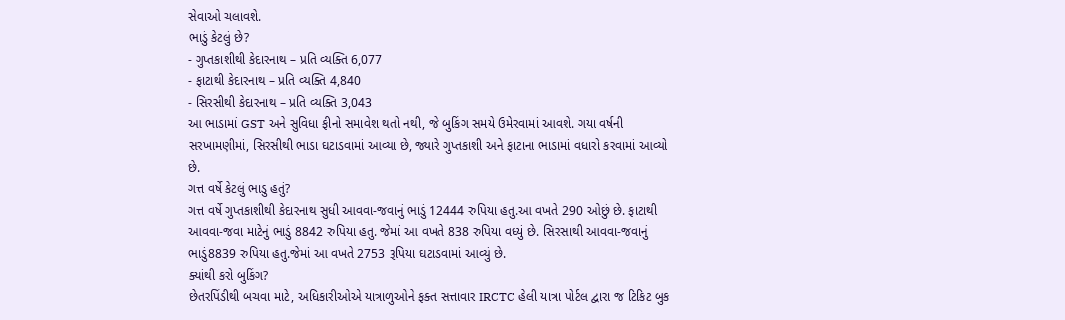સેવાઓ ચલાવશે.
ભાડું કેટલું છે?
- ગુપ્તકાશીથી કેદારનાથ – પ્રતિ વ્યક્તિ 6,077
- ફાટાથી કેદારનાથ – પ્રતિ વ્યક્તિ 4,840
- સિરસીથી કેદારનાથ – પ્રતિ વ્યક્તિ 3,043
આ ભાડામાં GST અને સુવિધા ફીનો સમાવેશ થતો નથી, જે બુકિંગ સમયે ઉમેરવામાં આવશે. ગયા વર્ષની સરખામણીમાં, સિરસીથી ભાડા ઘટાડવામાં આવ્યા છે, જ્યારે ગુપ્તકાશી અને ફાટાના ભાડામાં વધારો કરવામાં આવ્યો છે.
ગત્ત વર્ષે કેટલું ભાડુ હતું?
ગત્ત વર્ષે ગુપ્તકાશીથી કેદારનાથ સુધી આવવા-જવાનું ભાડું 12444 રુપિયા હતુ.આ વખતે 290 ઓછું છે. ફાટાથી આવવા-જવા માટેનું ભાડું 8842 રુપિયા હતુ. જેમાં આ વખતે 838 રુપિયા વધ્યું છે. સિરસાથી આવવા-જવાનું ભાડું8839 રુપિયા હતુ.જેમાં આ વખતે 2753 રૂપિયા ઘટાડવામાં આવ્યું છે.
ક્યાંથી કરો બુકિંગ?
છેતરપિંડીથી બચવા માટે, અધિકારીઓએ યાત્રાળુઓને ફક્ત સત્તાવાર IRCTC હેલી યાત્રા પોર્ટલ દ્વારા જ ટિકિટ બુક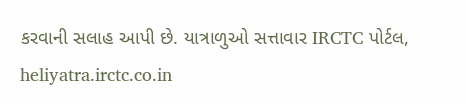કરવાની સલાહ આપી છે. યાત્રાળુઓ સત્તાવાર IRCTC પોર્ટલ, heliyatra.irctc.co.in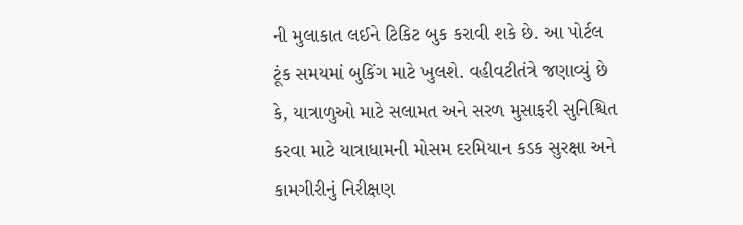ની મુલાકાત લઈને ટિકિટ બુક કરાવી શકે છે. આ પોર્ટલ ટૂંક સમયમાં બુકિંગ માટે ખુલશે. વહીવટીતંત્રે જણાવ્યું છે કે, યાત્રાળુઓ માટે સલામત અને સરળ મુસાફરી સુનિશ્ચિત કરવા માટે યાત્રાધામની મોસમ દરમિયાન કડક સુરક્ષા અને કામગીરીનું નિરીક્ષણ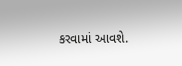કરવામાં આવશે.